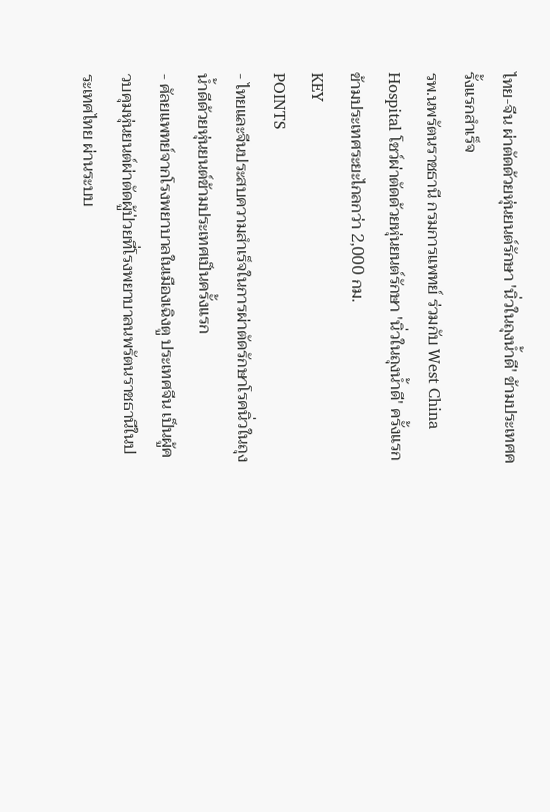ไทย-จีน ผ่าตัดด้วยหุ่นยนต์รักษา 'นิ่วในถุงน้ำดี' ข้ามประเทศครั้งแรกสำเร็จ
รพ.นพรัตนราชธานี กรมการแพทย์ ร่วมกับ West China Hospital โชว์ผ่าตัดด้วยหุ่นยนต์รักษา 'นิ่วในถุงน้ำดี' ครั้งแรกข้ามประเทศระยะไกลกว่า 2,000 กม.
KEY
POINTS
- ไทยและจีนประสบความสำเร็จในการผ่าตัดรักษาโรคนิ่วในถุงน้ำดีด้วยหุ่นยนต์ข้ามประเทศเป็นครั้งแรก
- ศัลยแพทย์จากโรงพยาบาลในเมืองเฉิงตู ประเทศจีน เป็นผู้ควบคุมหุ่นยนต์ผ่าตัดผู้ป่วยที่โรงพยาบาลนพรัตนราชธานีในประเทศไทย ผ่านระบบ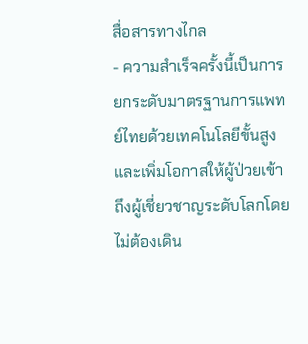สื่อสารทางไกล
- ความสำเร็จครั้งนี้เป็นการยกระดับมาตรฐานการแพทย์ไทยด้วยเทคโนโลยีขั้นสูง และเพิ่มโอกาสให้ผู้ป่วยเข้าถึงผู้เชี่ยวชาญระดับโลกโดยไม่ต้องเดิน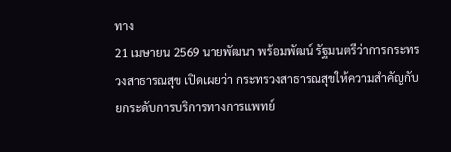ทาง
21 เมษายน 2569 นายพัฒนา พร้อมพัฒน์ รัฐมนตรีว่าการกระทรวงสาธารณสุข เปิดเผยว่า กระทรวงสาธารณสุขให้ความสำคัญกับยกระดับการบริการทางการแพทย์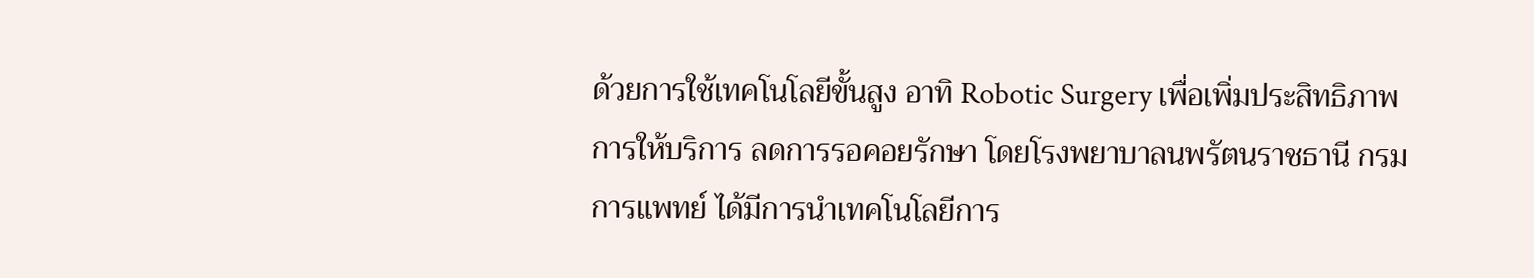ด้วยการใช้เทคโนโลยีขั้นสูง อาทิ Robotic Surgery เพื่อเพิ่มประสิทธิภาพการให้บริการ ลดการรอคอยรักษา โดยโรงพยาบาลนพรัตนราชธานี กรมการแพทย์ ได้มีการนำเทคโนโลยีการ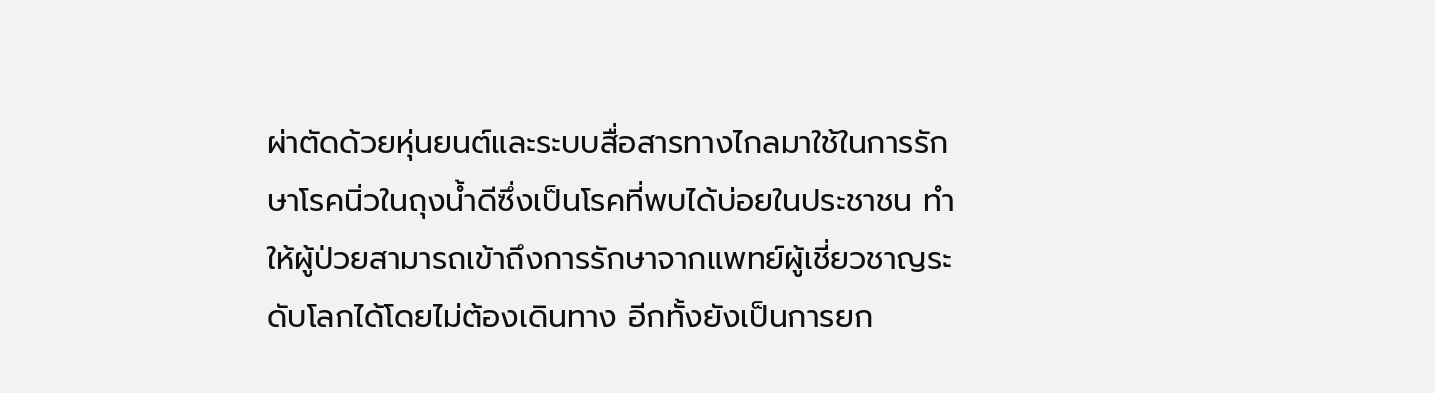ผ่าตัดด้วยหุ่นยนต์และระบบสื่อสารทางไกลมาใช้ในการรักษาโรคนิ่วในถุงน้ำดีซึ่งเป็นโรคที่พบได้บ่อยในประชาชน ทำให้ผู้ป่วยสามารถเข้าถึงการรักษาจากแพทย์ผู้เชี่ยวชาญระดับโลกได้โดยไม่ต้องเดินทาง อีกทั้งยังเป็นการยก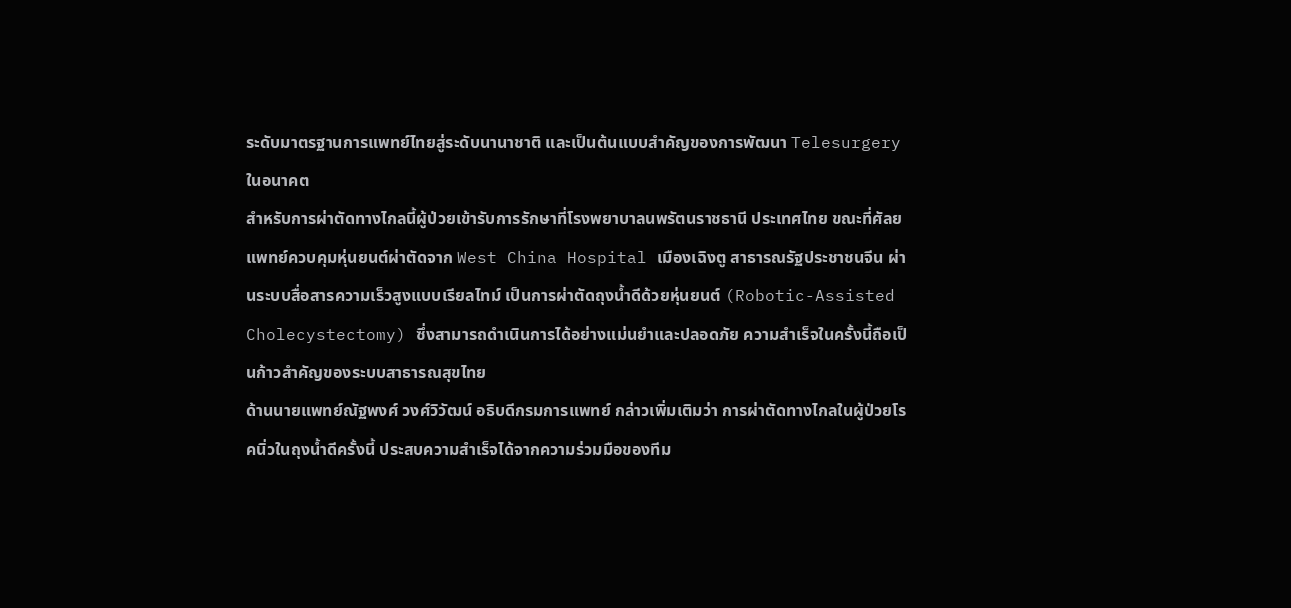ระดับมาตรฐานการแพทย์ไทยสู่ระดับนานาชาติ และเป็นต้นแบบสำคัญของการพัฒนา Telesurgery ในอนาคต
สำหรับการผ่าตัดทางไกลนี้ผู้ป่วยเข้ารับการรักษาที่โรงพยาบาลนพรัตนราชธานี ประเทศไทย ขณะที่ศัลยแพทย์ควบคุมหุ่นยนต์ผ่าตัดจาก West China Hospital เมืองเฉิงตู สาธารณรัฐประชาชนจีน ผ่านระบบสื่อสารความเร็วสูงแบบเรียลไทม์ เป็นการผ่าตัดถุงน้ำดีด้วยหุ่นยนต์ (Robotic-Assisted Cholecystectomy) ซึ่งสามารถดำเนินการได้อย่างแม่นยำและปลอดภัย ความสำเร็จในครั้งนี้ถือเป็นก้าวสำคัญของระบบสาธารณสุขไทย
ด้านนายแพทย์ณัฐพงศ์ วงศ์วิวัฒน์ อธิบดีกรมการแพทย์ กล่าวเพิ่มเติมว่า การผ่าตัดทางไกลในผู้ป่วยโรคนิ่วในถุงน้ำดีครั้งนี้ ประสบความสำเร็จได้จากความร่วมมือของทีม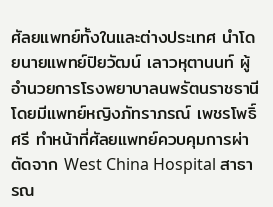ศัลยแพทย์ทั้งในและต่างประเทศ นำโดยนายแพทย์ปิยวัฒน์ เลาวหุตานนท์ ผู้อำนวยการโรงพยาบาลนพรัตนราชธานี โดยมีแพทย์หญิงภัทราภรณ์ เพชรโพธิ์ศรี ทำหน้าที่ศัลยแพทย์ควบคุมการผ่าตัดจาก West China Hospital สาธารณ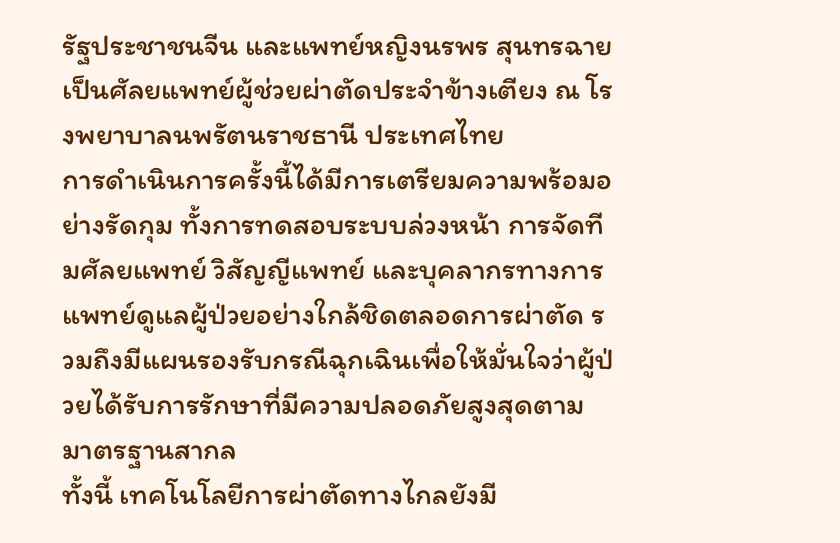รัฐประชาชนจีน และแพทย์หญิงนรพร สุนทรฉาย เป็นศัลยแพทย์ผู้ช่วยผ่าตัดประจำข้างเตียง ณ โรงพยาบาลนพรัตนราชธานี ประเทศไทย
การดำเนินการครั้งนี้ได้มีการเตรียมความพร้อมอย่างรัดกุม ทั้งการทดสอบระบบล่วงหน้า การจัดทีมศัลยแพทย์ วิสัญญีแพทย์ และบุคลากรทางการแพทย์ดูแลผู้ป่วยอย่างใกล้ชิดตลอดการผ่าตัด รวมถึงมีแผนรองรับกรณีฉุกเฉินเพื่อให้มั่นใจว่าผู้ป่วยได้รับการรักษาที่มีความปลอดภัยสูงสุดตามมาตรฐานสากล
ทั้งนี้ เทคโนโลยีการผ่าตัดทางไกลยังมี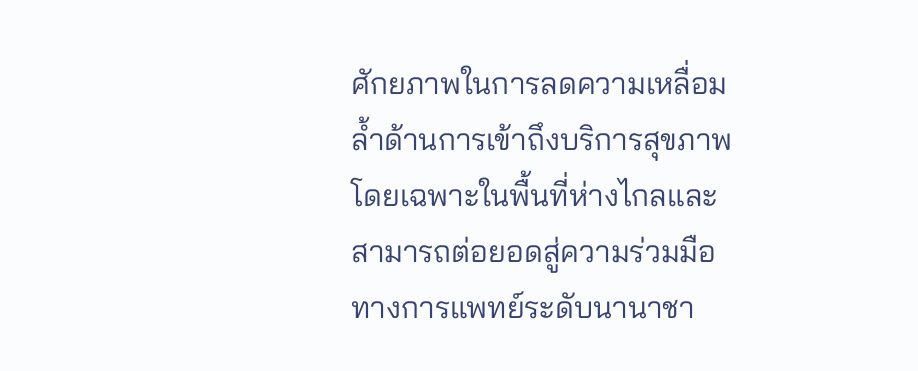ศักยภาพในการลดความเหลื่อมล้ำด้านการเข้าถึงบริการสุขภาพโดยเฉพาะในพื้นที่ห่างไกลและสามารถต่อยอดสู่ความร่วมมือทางการแพทย์ระดับนานาชา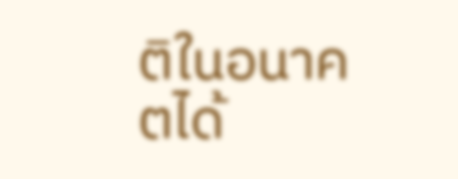ติในอนาคตได้